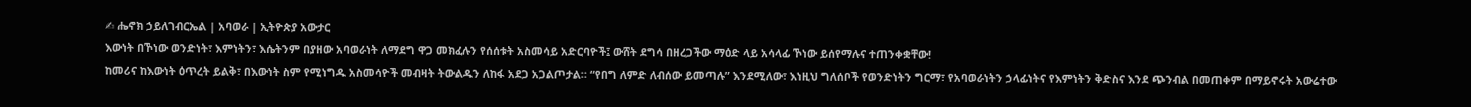✍ ሔኖክ ኃይለገብርኤል | አባወራ | ኢትዮጵያ አውታር
እውነት በኾነው ወንድነት፣ እምነትን፣ እሴትንም በያዘው አባወራነት ለማደግ ዋጋ መክፈሉን የሰሰቱት አስመሳይ አድርባዮች፤ ውሸት ደግሳ በዘረጋችው ማዕድ ላይ አሳላፊ ኾነው ይሰየማሉና ተጠንቀቋቸው!
ከመሪና ከእውነት ዕጥረት ይልቅ፣ በእውነት ስም የሚነግዱ አስመሳዮች መብዛት ትውልዱን ለከፋ አደጋ አጋልጦታል። “የበግ ለምድ ለብሰው ይመጣሉ” እንደሚለው፣ እነዚህ ግለሰቦች የወንድነትን ግርማ፣ የአባወራነትን ኃላፊነትና የእምነትን ቅድስና እንደ ጭንብል በመጠቀም በማይኖሩት አውሬተው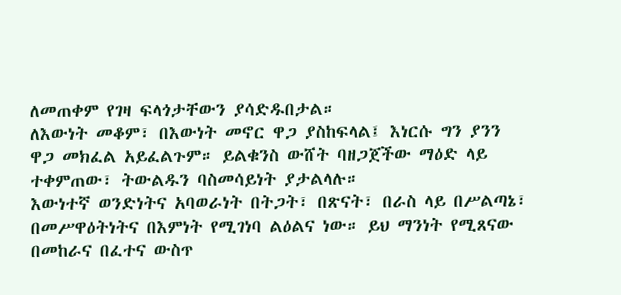ለመጠቀም የገዛ ፍላጎታቸውን ያሳድዱበታል።
ለእውነት መቆም፣ በእውነት መኖር ዋጋ ያስከፍላል፤ እነርሱ ግን ያንን ዋጋ መክፈል አይፈልጉም። ይልቁንስ ውሸት ባዘጋጀችው ማዕድ ላይ ተቀምጠው፣ ትውልዱን ባስመሳይነት ያታልላሉ።
እውነተኛ ወንድነትና አባወራነት በትጋት፣ በጽናት፣ በራስ ላይ በሥልጣኔ፣ በመሥዋዕትነትና በእምነት የሚገነባ ልዕልና ነው። ይህ ማንነት የሚጸናው በመከራና በፈተና ውስጥ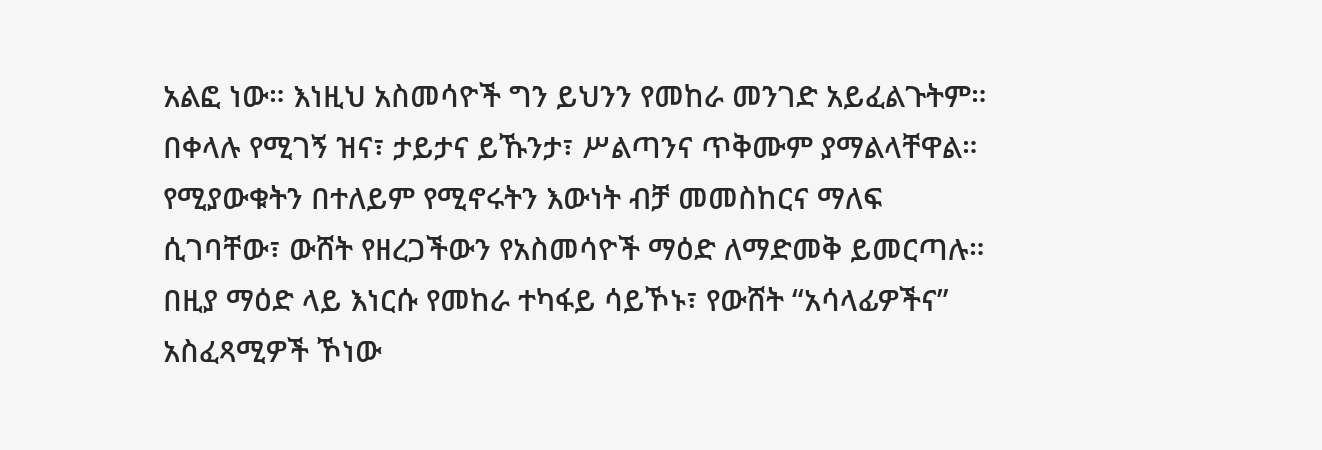አልፎ ነው። እነዚህ አስመሳዮች ግን ይህንን የመከራ መንገድ አይፈልጉትም።
በቀላሉ የሚገኝ ዝና፣ ታይታና ይኹንታ፣ ሥልጣንና ጥቅሙም ያማልላቸዋል። የሚያውቁትን በተለይም የሚኖሩትን እውነት ብቻ መመስከርና ማለፍ ሲገባቸው፣ ውሸት የዘረጋችውን የአስመሳዮች ማዕድ ለማድመቅ ይመርጣሉ። በዚያ ማዕድ ላይ እነርሱ የመከራ ተካፋይ ሳይኾኑ፣ የውሸት “አሳላፊዎችና” አስፈጻሚዎች ኾነው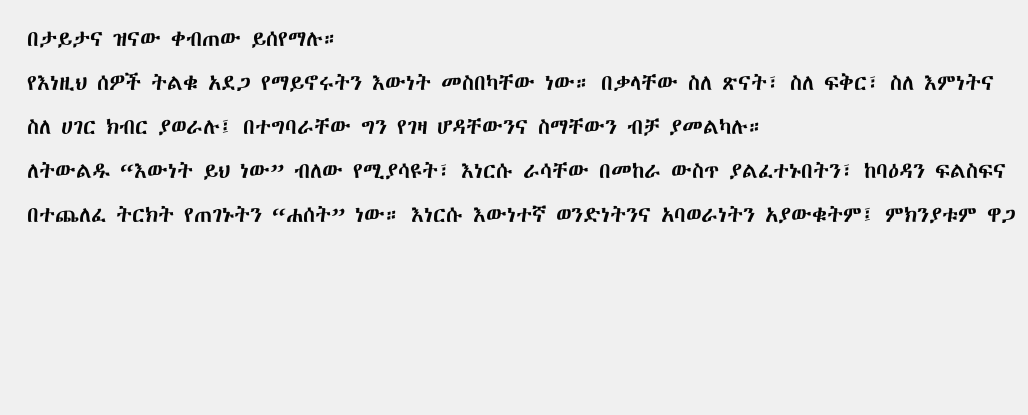በታይታና ዝናው ቀብጠው ይሰየማሉ።
የእነዚህ ሰዎች ትልቁ አደጋ የማይኖሩትን እውነት መስበካቸው ነው። በቃላቸው ስለ ጽናት፣ ስለ ፍቅር፣ ስለ እምነትና ስለ ሀገር ክብር ያወራሉ፤ በተግባራቸው ግን የገዛ ሆዳቸውንና ስማቸውን ብቻ ያመልካሉ።
ለትውልዱ “እውነት ይህ ነው” ብለው የሚያሳዩት፣ እነርሱ ራሳቸው በመከራ ውስጥ ያልፈተኑበትን፣ ከባዕዳን ፍልስፍና በተጨለፈ ትርክት የጠገኑትን “ሐሰት” ነው። እነርሱ እውነተኛ ወንድነትንና አባወራነትን አያውቁትም፤ ምክንያቱም ዋጋ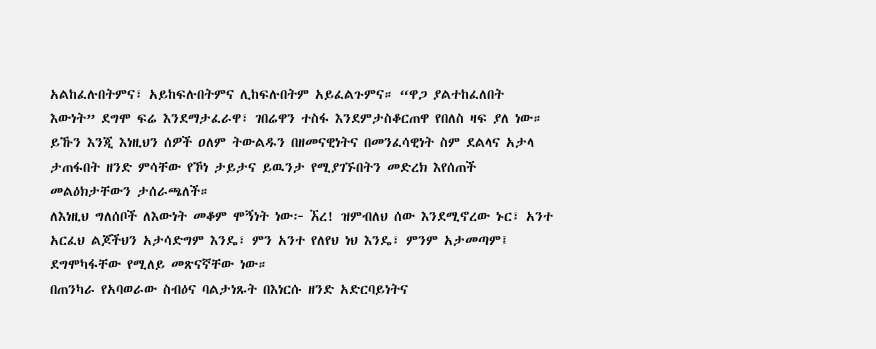አልከፈሉበትምና፣ አይከፍሉበትምና ሊከፍሉበትም አይፈልጉምና። “ዋጋ ያልተከፈለበት እውነት” ደግሞ ፍሬ እንደማታፈራዋ፣ ገበሬዋን ተስፋ እንደምታስቆርጠዋ የበለስ ዛፍ ያለ ነው።
ይኹን እንጂ እነዚህን ሰዎች ዐለም ትውልዱን በዘመናዊነትና በመንፈሳዊነት ስም ደልላና አታላ ታጠፋበት ዘንድ ምሳቸው የኾነ ታይታና ይዉንታ የሚያገኙበትን መድረክ እየሰጠች መልዕክታቸውን ታሰራጫለች።
ለእነዚህ ግለሰቦች ለእውነት መቆም ሞኝነት ነው፦ ኧረ! ዝምብለህ ሰው እንደሚኖረው ኑር፣ አንተ አርፈህ ልጆችህን አታሳድግም እንዴ፣ ምን አንተ የለየህ ነህ እንዴ፣ ምንም አታመጣም፤ ደግሞካፋቸው የሚለይ መጽናኛቸው ነው።
በጠንካራ የአባወራው ስብዕና ባልታነጹት በእነርሱ ዘንድ አድርባይነትና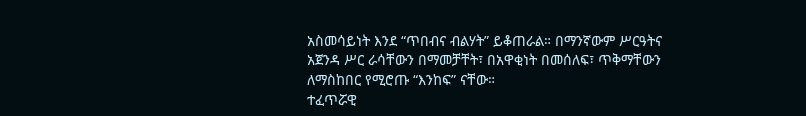አስመሳይነት እንደ “ጥበብና ብልሃት” ይቆጠራል። በማንኛውም ሥርዓትና አጀንዳ ሥር ራሳቸውን በማመቻቸት፣ በአዋቂነት በመሰለፍ፣ ጥቅማቸውን ለማስከበር የሚሮጡ “እንከፍ” ናቸው።
ተፈጥሯዊ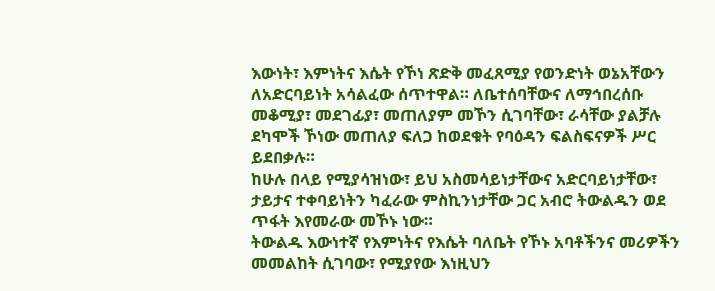እውነት፣ እምነትና እሴት የኾነ ጽድቅ መፈጸሚያ የወንድነት ወኔአቸውን ለአድርባይነት አሳልፈው ሰጥተዋል። ለቤተሰባቸውና ለማኅበረሰቡ መቆሚያ፣ መደገፊያ፣ መጠለያም መኾን ሲገባቸው፣ ራሳቸው ያልቻሉ ደካሞች ኾነው መጠለያ ፍለጋ ከወደቁት የባዕዳን ፍልስፍናዎች ሥር ይደበቃሉ።
ከሁሉ በላይ የሚያሳዝነው፣ ይህ አስመሳይነታቸውና አድርባይነታቸው፣ ታይታና ተቀባይነትን ካፈራው ምስኪንነታቸው ጋር አብሮ ትውልዱን ወደ ጥፋት እየመራው መኾኑ ነው።
ትውልዱ እውነተኛ የእምነትና የእሴት ባለቤት የኾኑ አባቶችንና መሪዎችን መመልከት ሲገባው፣ የሚያየው እነዚህን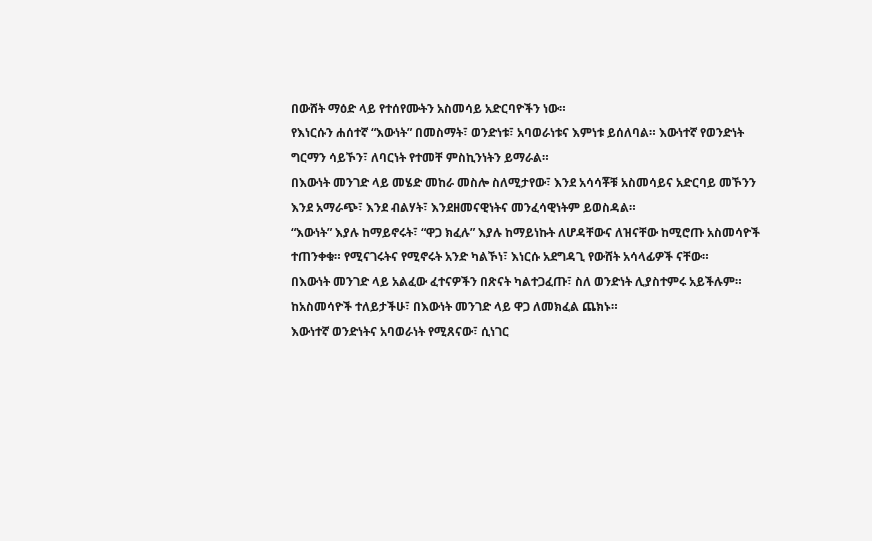በውሸት ማዕድ ላይ የተሰየሙትን አስመሳይ አድርባዮችን ነው።
የእነርሱን ሐሰተኛ “እውነት” በመስማት፣ ወንድነቱ፣ አባወራነቱና እምነቱ ይሰለባል። እውነተኛ የወንድነት ግርማን ሳይኾን፣ ለባርነት የተመቸ ምስኪንነትን ይማራል።
በእውነት መንገድ ላይ መሄድ መከራ መስሎ ስለሚታየው፣ እንደ አሳሳቾቹ አስመሳይና አድርባይ መኾንን እንደ አማራጭ፣ እንደ ብልሃት፣ እንደዘመናዊነትና መንፈሳዊነትም ይወስዳል።
“እውነት” እያሉ ከማይኖሩት፣ “ዋጋ ክፈሉ” እያሉ ከማይነኩት ለሆዳቸውና ለዝናቸው ከሚሮጡ አስመሳዮች ተጠንቀቁ። የሚናገሩትና የሚኖሩት አንድ ካልኾነ፣ እነርሱ አደግዳጊ የውሸት አሳላፊዎች ናቸው።
በእውነት መንገድ ላይ አልፈው ፈተናዎችን በጽናት ካልተጋፈጡ፣ ስለ ወንድነት ሊያስተምሩ አይችሉም። ከአስመሳዮች ተለይታችሁ፣ በእውነት መንገድ ላይ ዋጋ ለመክፈል ጨክኑ።
እውነተኛ ወንድነትና አባወራነት የሚጸናው፣ ሲነገር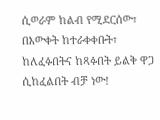ሲወራም ከልብ የሚደርሰው፣ በእውቀት ከተራቀቀቡት፣ ከለፈፉበትና ከጻፉበት ይልቅ ዋጋ ሲከፈልበት ብቻ ነው!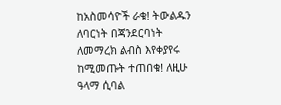ከአስመሳዮች ራቁ! ትውልዱን ለባርነት በጃንደርባነት ለመማረክ ልብስ እየቀያየሩ ከሚመጡት ተጠበቁ! ለዚሁ ዓላማ ሲባል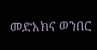መድአክና ወንበር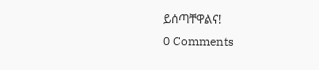ይሰጣቸዋልና!
0 Comments